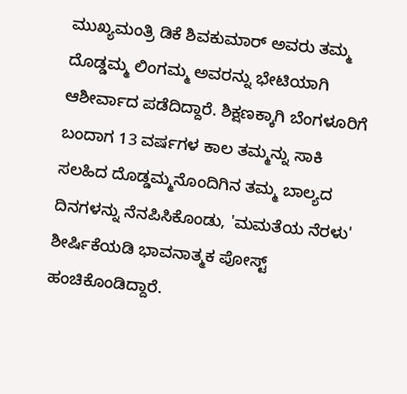ಮುಖ್ಯಮಂತ್ರಿ ಡಿಕೆ ಶಿವಕುಮಾರ್ ಅವರು ತಮ್ಮ ದೊಡ್ಡಮ್ಮ ಲಿಂಗಮ್ಮ ಅವರನ್ನು ಭೇಟಿಯಾಗಿ ಆಶೀರ್ವಾದ ಪಡೆದಿದ್ದಾರೆ. ಶಿಕ್ಷಣಕ್ಕಾಗಿ ಬೆಂಗಳೂರಿಗೆ ಬಂದಾಗ 13 ವರ್ಷಗಳ ಕಾಲ ತಮ್ಮನ್ನು ಸಾಕಿ ಸಲಹಿದ ದೊಡ್ಡಮ್ಮನೊಂದಿಗಿನ ತಮ್ಮ ಬಾಲ್ಯದ ದಿನಗಳನ್ನು ನೆನಪಿಸಿಕೊಂಡು, 'ಮಮತೆಯ ನೆರಳು' ಶೀರ್ಷಿಕೆಯಡಿ ಭಾವನಾತ್ಮಕ ಪೋಸ್ಟ್ ಹಂಚಿಕೊಂಡಿದ್ದಾರೆ.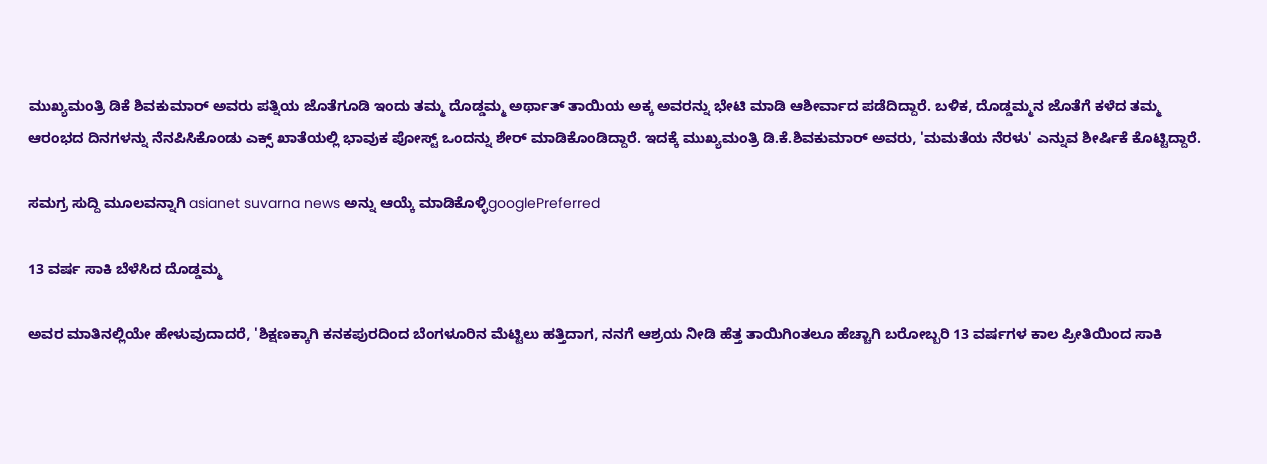ಮುಖ್ಯಮಂತ್ರಿ ಡಿಕೆ ಶಿವಕುಮಾರ್ ಅವರು ಪತ್ನಿಯ ಜೊತೆಗೂಡಿ ಇಂದು ತಮ್ಮ ದೊಡ್ಡಮ್ಮ ಅರ್ಥಾತ್ ತಾಯಿಯ ಅಕ್ಕ ಅವರನ್ನು ಭೇಟಿ ಮಾಡಿ ಆಶೀರ್ವಾದ ಪಡೆದಿದ್ದಾರೆ. ಬಳಿಕ, ದೊಡ್ಡಮ್ಮನ ಜೊತೆಗೆ ಕಳೆದ ತಮ್ಮ ಆರಂಭದ ದಿನಗಳನ್ನು ನೆನಪಿಸಿಕೊಂಡು ಎಕ್ಸ್ ಖಾತೆಯಲ್ಲಿ ಭಾವುಕ ಪೋಸ್ಟ್ ಒಂದನ್ನು ಶೇರ್ ಮಾಡಿಕೊಂಡಿದ್ದಾರೆ. ಇದಕ್ಕೆ ಮುಖ್ಯಮಂತ್ರಿ ಡಿ.ಕೆ.ಶಿವಕುಮಾರ್ ಅವರು, 'ಮಮತೆಯ ನೆರಳು' ಎನ್ನುವ ಶೀರ್ಷಿಕೆ ಕೊಟ್ಟಿದ್ದಾರೆ.

ಸಮಗ್ರ ಸುದ್ದಿ ಮೂಲವನ್ನಾಗಿ asianet suvarna news ಅನ್ನು ಆಯ್ಕೆ ಮಾಡಿಕೊಳ್ಳಿgooglePreferred

13 ವರ್ಷ ಸಾಕಿ ಬೆಳೆಸಿದ ದೊಡ್ಡಮ್ಮ

ಅವರ ಮಾತಿನಲ್ಲಿಯೇ ಹೇಳುವುದಾದರೆ, 'ಶಿಕ್ಷಣಕ್ಕಾಗಿ ಕನಕಪುರದಿಂದ ಬೆಂಗಳೂರಿನ ಮೆಟ್ಟಿಲು ಹತ್ತಿದಾಗ, ನನಗೆ ಆಶ್ರಯ ನೀಡಿ ಹೆತ್ತ ತಾಯಿಗಿಂತಲೂ ಹೆಚ್ಚಾಗಿ ಬರೋಬ್ಬರಿ 13 ವರ್ಷಗಳ ಕಾಲ ಪ್ರೀತಿಯಿಂದ ಸಾಕಿ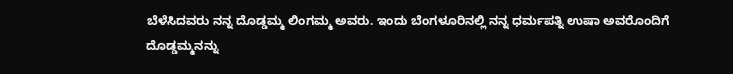ಬೆಳೆಸಿದವರು ನನ್ನ ದೊಡ್ಡಮ್ಮ ಲಿಂಗಮ್ಮ ಅವರು. ಇಂದು ಬೆಂಗಳೂರಿನಲ್ಲಿ ನನ್ನ ಧರ್ಮಪತ್ನಿ ಉಷಾ ಅವರೊಂದಿಗೆ ದೊಡ್ಡಮ್ಮನನ್ನು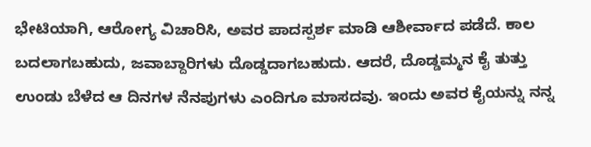ಭೇಟಿಯಾಗಿ, ಆರೋಗ್ಯ ವಿಚಾರಿಸಿ, ಅವರ ಪಾದಸ್ಪರ್ಶ ಮಾಡಿ ಆಶೀರ್ವಾದ ಪಡೆದೆ. ಕಾಲ ಬದಲಾಗಬಹುದು, ಜವಾಬ್ದಾರಿಗಳು ದೊಡ್ಡದಾಗಬಹುದು. ಆದರೆ, ದೊಡ್ಡಮ್ಮನ ಕೈ ತುತ್ತು ಉಂಡು ಬೆಳೆದ ಆ ದಿನಗಳ ನೆನಪುಗಳು ಎಂದಿಗೂ ಮಾಸದವು. ಇಂದು ಅವರ ಕೈಯನ್ನು ನನ್ನ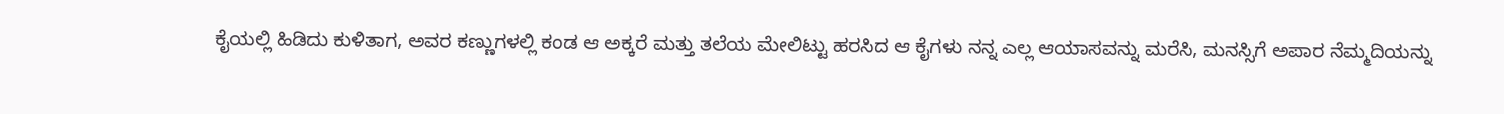ಕೈಯಲ್ಲಿ ಹಿಡಿದು ಕುಳಿತಾಗ, ಅವರ ಕಣ್ಣುಗಳಲ್ಲಿ ಕಂಡ ಆ ಅಕ್ಕರೆ ಮತ್ತು ತಲೆಯ ಮೇಲಿಟ್ಟು ಹರಸಿದ ಆ ಕೈಗಳು ನನ್ನ ಎಲ್ಲ ಆಯಾಸವನ್ನು ಮರೆಸಿ, ಮನಸ್ಸಿಗೆ ಅಪಾರ ನೆಮ್ಮದಿಯನ್ನು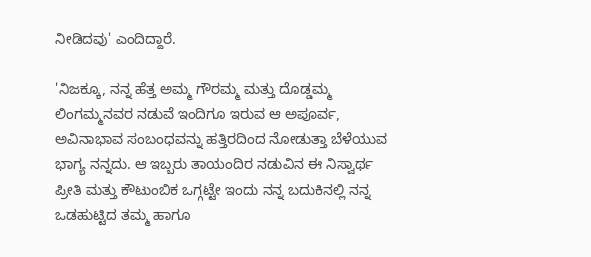ನೀಡಿದವು' ಎಂದಿದ್ದಾರೆ.

'ನಿಜಕ್ಕೂ, ನನ್ನ ಹೆತ್ತ ಅಮ್ಮ ಗೌರಮ್ಮ ಮತ್ತು ದೊಡ್ಡಮ್ಮ ಲಿಂಗಮ್ಮನವರ ನಡುವೆ ಇಂದಿಗೂ ಇರುವ ಆ ಅಪೂರ್ವ, ಅವಿನಾಭಾವ ಸಂಬಂಧವನ್ನು ಹತ್ತಿರದಿಂದ ನೋಡುತ್ತಾ ಬೆಳೆಯುವ ಭಾಗ್ಯ ನನ್ನದು. ಆ ಇಬ್ಬರು ತಾಯಂದಿರ ನಡುವಿನ ಈ ನಿಸ್ವಾರ್ಥ ಪ್ರೀತಿ ಮತ್ತು ಕೌಟುಂಬಿಕ ಒಗ್ಗಟ್ಟೇ ಇಂದು ನನ್ನ ಬದುಕಿನಲ್ಲಿ ನನ್ನ ಒಡಹುಟ್ಟಿದ ತಮ್ಮ ಹಾಗೂ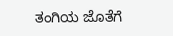ತಂಗಿಯ ಜೊತೆಗೆ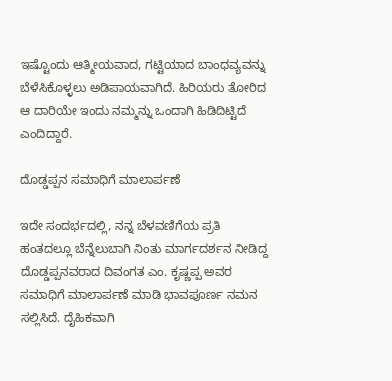ಇಷ್ಟೊಂದು ಆತ್ಮೀಯವಾದ, ಗಟ್ಟಿಯಾದ ಬಾಂಧವ್ಯವನ್ನು ಬೆಳೆಸಿಕೊಳ್ಳಲು ಅಡಿಪಾಯವಾಗಿದೆ. ಹಿರಿಯರು ತೋರಿದ ಆ ದಾರಿಯೇ ಇಂದು ನಮ್ಮನ್ನು ಒಂದಾಗಿ ಹಿಡಿದಿಟ್ಟಿದೆ ಎಂದಿದ್ದಾರೆ.

ದೊಡ್ಡಪ್ಪನ ಸಮಾಧಿಗೆ ಮಾಲಾರ್ಪಣೆ

ಇದೇ ಸಂದರ್ಭದಲ್ಲಿ, ನನ್ನ ಬೆಳವಣಿಗೆಯ ಪ್ರತಿ ಹಂತದಲ್ಲೂ ಬೆನ್ನೆಲುಬಾಗಿ ನಿಂತು ಮಾರ್ಗದರ್ಶನ ನೀಡಿದ್ದ ದೊಡ್ಡಪ್ಪನವರಾದ ದಿವಂಗತ ಎಂ. ಕೃಷ್ಣಪ್ಪ ಅವರ ಸಮಾಧಿಗೆ ಮಾಲಾರ್ಪಣೆ ಮಾಡಿ ಭಾವಪೂರ್ಣ ನಮನ ಸಲ್ಲಿಸಿದೆ. ದೈಹಿಕವಾಗಿ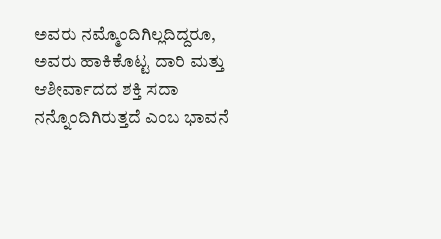ಅವರು ನಮ್ಮೊಂದಿಗಿಲ್ಲದಿದ್ದರೂ, ಅವರು ಹಾಕಿಕೊಟ್ಟ ದಾರಿ ಮತ್ತು ಆಶೀರ್ವಾದದ ಶಕ್ತಿ ಸದಾ ನನ್ನೊಂದಿಗಿರುತ್ತದೆ ಎಂಬ ಭಾವನೆ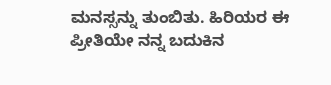ಮನಸ್ಸನ್ನು ತುಂಬಿತು. ಹಿರಿಯರ ಈ ಪ್ರೀತಿಯೇ ನನ್ನ ಬದುಕಿನ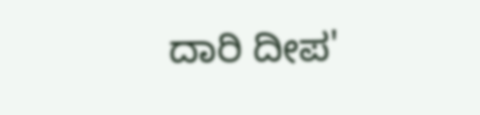ದಾರಿ ದೀಪ'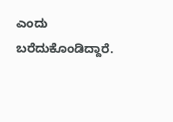ಎಂದು ಬರೆದುಕೊಂಡಿದ್ದಾರೆ.